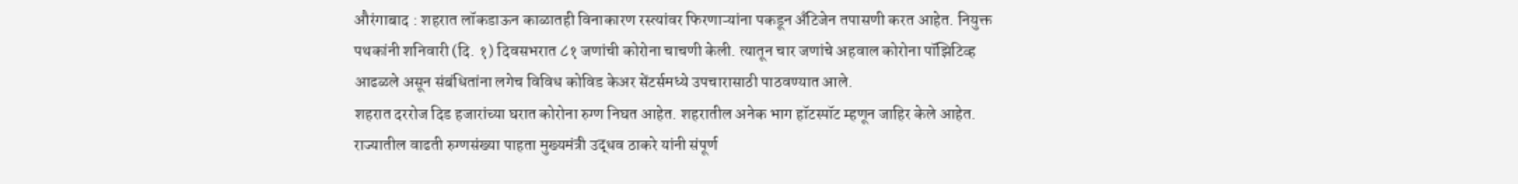औरंगाबाद : शहरात लॉकडाऊन काळातही विनाकारण रस्त्यांवर फिरणाऱ्यांना पकडून अँटिजेन तपासणी करत आहेत. नियुक्त पथकांनी शनिवारी (दि. १) दिवसभरात ८१ जणांची कोरोना चाचणी केली. त्यातून चार जणांचे अहवाल कोरोना पॉझिटिव्ह आढळले असून संबंधितांना लगेच विविध कोविड केअर सेंटर्समध्ये उपचारासाठी पाठवण्यात आले.
शहरात दररोज दिड हजारांच्या घरात कोरोना रुग्ण निघत आहेत. शहरातील अनेक भाग हॉटस्पॉट म्हणून जाहिर केले आहेत. राज्यातील वाढती रुग्णसंख्या पाहता मुख्यमंत्री उद्धव ठाकरे यांनी संपूर्ण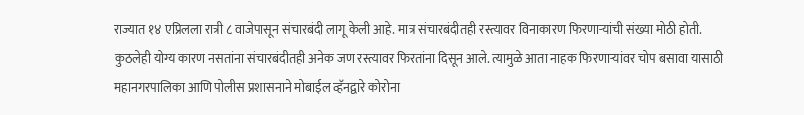राज्यात १४ एप्रिलला रात्री ८ वाजेपासून संचारबंदी लागू केली आहे. मात्र संचारबंदीतही रस्त्यावर विनाकारण फिरणाऱ्यांची संख्या मोठी होती. कुठलेही योग्य कारण नसतांना संचारबंदीतही अनेक जण रस्त्यावर फिरतांना दिसून आले. त्यामुळे आता नाहक फिरणाऱ्यांवर चोप बसावा यासाठी महानगरपालिका आणि पोलीस प्रशासनाने मोबाईल व्हॅनद्वारे कोरोना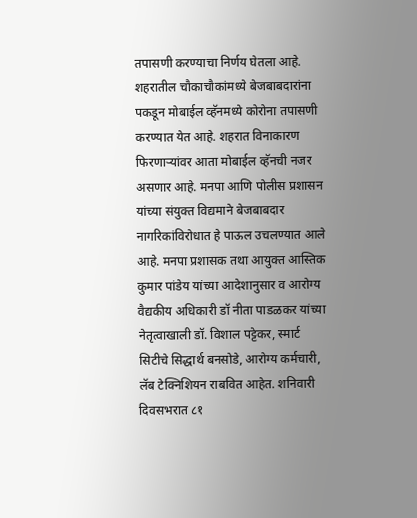तपासणी करण्याचा निर्णय घेतला आहे.
शहरातील चौकाचौकांमध्ये बेजबाबदारांना पकडून मोबाईल व्हॅनमध्ये कोरोना तपासणी करण्यात येत आहे. शहरात विनाकारण फिरणाऱ्यांवर आता मोबाईल व्हॅनची नजर असणार आहे. मनपा आणि पोलीस प्रशासन यांच्या संयुक्त विद्यमाने बेजबाबदार नागरिकांविरोधात हे पाऊल उचलण्यात आले आहे. मनपा प्रशासक तथा आयुक्त आस्तिक कुमार पांडेय यांच्या आदेशानुसार व आरोग्य वैद्यकीय अधिकारी डॉ नीता पाडळकर यांच्या नेतृत्वाखाली डॉ. विशाल पट्टेकर, स्मार्ट सिटीचे सिद्धार्थ बनसोडे, आरोग्य कर्मचारी, लॅब टेक्निशियन राबवित आहेत. शनिवारी दिवसभरात ८१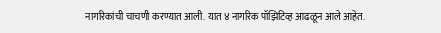नागरिकांची चाचणी करण्यात आली. यात ४ नागरिक पॉझिटिव्ह आढळून आले आहेत.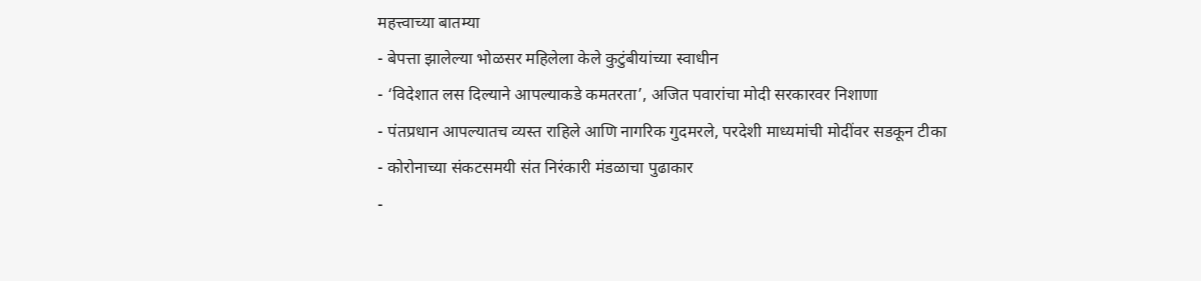महत्त्वाच्या बातम्या
- बेपत्ता झालेल्या भोळसर महिलेला केले कुटुंबीयांच्या स्वाधीन
- ‘विदेशात लस दिल्याने आपल्याकडे कमतरता’, अजित पवारांचा मोदी सरकारवर निशाणा
- पंतप्रधान आपल्यातच व्यस्त राहिले आणि नागरिक गुदमरले, परदेशी माध्यमांची मोदींवर सडकून टीका
- कोरोनाच्या संकटसमयी संत निरंकारी मंडळाचा पुढाकार
-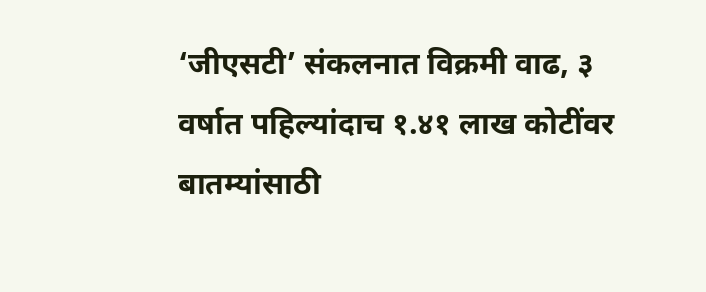‘जीएसटी’ संकलनात विक्रमी वाढ, ३ वर्षात पहिल्यांदाच १.४१ लाख कोटींवर
बातम्यांसाठी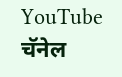YouTube चॅनेल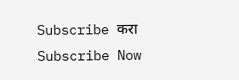Subscribe करा
Subscribe Now